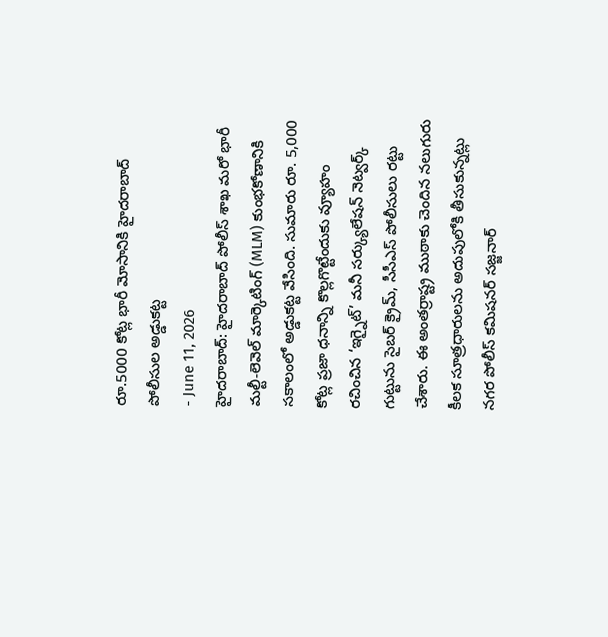రూ.5000 కోట్ల భారీ మోసానికి హైదరాబాద్ పోలీసుల అడ్డుకట్ట
- June 11, 2026
హైదరాబాద్: హైదరాబాద్ పోలీస్ శాఖ మరో భారీ మల్టీ-లెవెల్ మార్కెటింగ్ (MLM) కుంభకోణానికి సకాలంలో అడ్డుకట్ట వేసింది. సుమారు రూ. 5,000 కోట్ల ప్రజా ధనాన్ని కొల్లగొట్టేందుకు వ్యూహం రచించిన ‘ఇగ్నైట్’ మనీ సర్క్యులేషన్ నెట్వర్క్ గుట్టును సైబర్ క్రైమ్, సీసీఎస్ పోలీసులు రట్టు చేశారు. ఈ అంతర్రాష్ట్ర ముఠాకు చెందిన నలుగురు కీలక సూత్రధారులను అదుపులోకి తీసుకున్నట్లు నగర పోలీస్ కమిషనర్ సజ్జనార్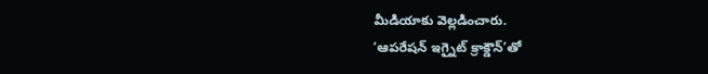మీడియాకు వెల్లడించారు.
‘ఆపరేషన్ ఇగ్నైట్ క్రాక్డౌన్’తో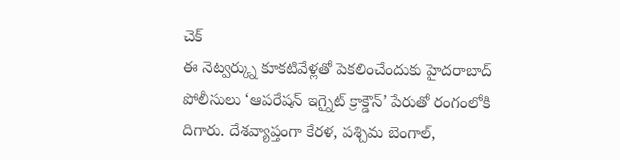చెక్
ఈ నెట్వర్క్ను కూకటివేళ్లతో పెకలించేందుకు హైదరాబాద్ పోలీసులు ‘ఆపరేషన్ ఇగ్నైట్ క్రాక్డౌన్’ పేరుతో రంగంలోకి దిగారు. దేశవ్యాప్తంగా కేరళ, పశ్చిమ బెంగాల్,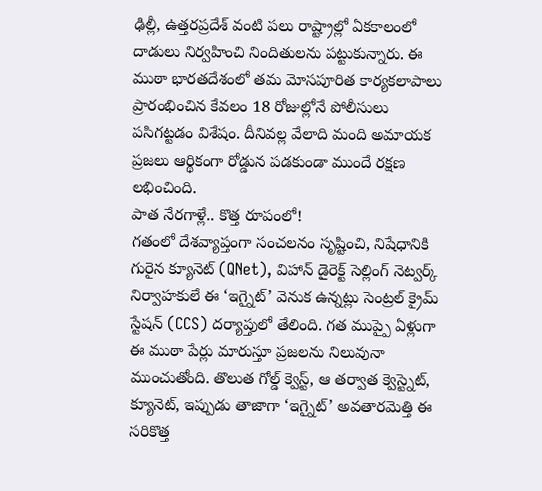ఢిల్లీ, ఉత్తరప్రదేశ్ వంటి పలు రాష్ట్రాల్లో ఏకకాలంలో దాడులు నిర్వహించి నిందితులను పట్టుకున్నారు. ఈ ముఠా భారతదేశంలో తమ మోసపూరిత కార్యకలాపాలు ప్రారంభించిన కేవలం 18 రోజుల్లోనే పోలీసులు పసిగట్టడం విశేషం. దీనివల్ల వేలాది మంది అమాయక ప్రజలు ఆర్థికంగా రోడ్డున పడకుండా ముందే రక్షణ లభించింది.
పాత నేరగాళ్లే.. కొత్త రూపంలో!
గతంలో దేశవ్యాప్తంగా సంచలనం సృష్టించి, నిషేధానికి గురైన క్యూనెట్ (QNet), విహాన్ డైరెక్ట్ సెల్లింగ్ నెట్వర్క్ నిర్వాహకులే ఈ ‘ఇగ్నైట్’ వెనుక ఉన్నట్లు సెంట్రల్ క్రైమ్ స్టేషన్ (CCS) దర్యాప్తులో తేలింది. గత ముప్పై ఏళ్లుగా ఈ ముఠా పేర్లు మారుస్తూ ప్రజలను నిలువునా ముంచుతోంది. తొలుత గోల్డ్ క్వెస్ట్, ఆ తర్వాత క్వెస్ట్నెట్, క్యూనెట్, ఇప్పుడు తాజాగా ‘ఇగ్నైట్’ అవతారమెత్తి ఈ సరికొత్త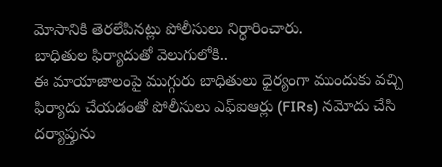మోసానికి తెరలేపినట్లు పోలీసులు నిర్ధారించారు.
బాధితుల ఫిర్యాదుతో వెలుగులోకి..
ఈ మాయాజాలంపై ముగ్గురు బాధితులు ధైర్యంగా ముందుకు వచ్చి ఫిర్యాదు చేయడంతో పోలీసులు ఎఫ్ఐఆర్లు (FIRs) నమోదు చేసి దర్యాప్తును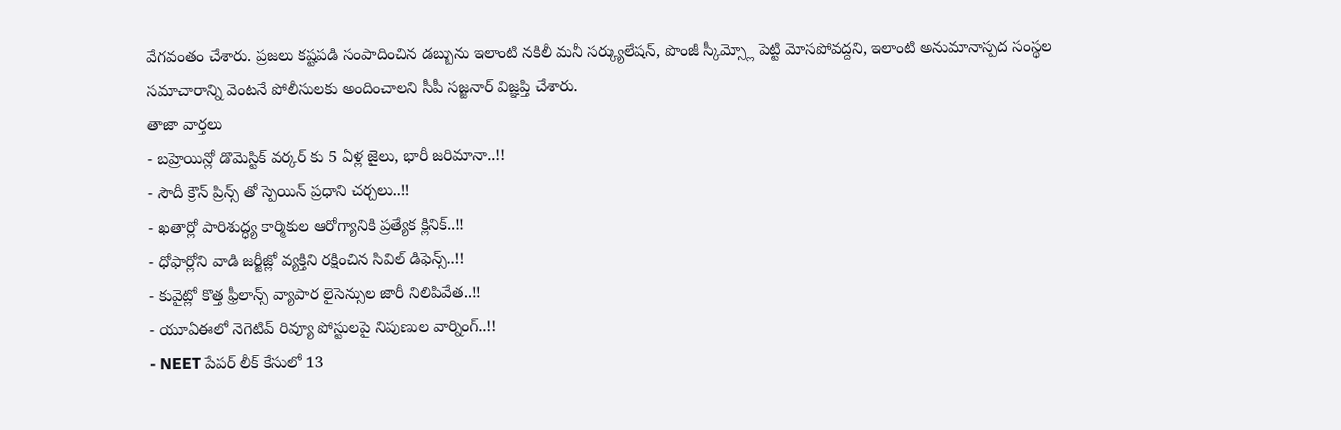వేగవంతం చేశారు. ప్రజలు కష్టపడి సంపాదించిన డబ్బును ఇలాంటి నకిలీ మనీ సర్క్యులేషన్, పొంజీ స్కీమ్స్లో పెట్టి మోసపోవద్దని, ఇలాంటి అనుమానాస్పద సంస్థల సమాచారాన్ని వెంటనే పోలీసులకు అందించాలని సీపీ సజ్జనార్ విజ్ఞప్తి చేశారు.
తాజా వార్తలు
- బహ్రెయిన్లో డొమెస్టిక్ వర్కర్ కు 5 ఏళ్ల జైలు, భారీ జరిమానా..!!
- సౌదీ క్రౌన్ ప్రిన్స్ తో స్పెయిన్ ప్రధాని చర్చలు..!!
- ఖతార్లో పారిశుద్ధ్య కార్మికుల ఆరోగ్యానికి ప్రత్యేక క్లినిక్..!!
- ధోఫార్లోని వాడి జర్జీజ్లో వ్యక్తిని రక్షించిన సివిల్ డిఫెన్స్..!!
- కువైట్లో కొత్త ఫ్రీలాన్స్ వ్యాపార లైసెన్సుల జారీ నిలిపివేత..!!
- యూఏఈలో నెగెటివ్ రివ్యూ పోస్టులపై నిపుణుల వార్నింగ్..!!
- NEET పేపర్ లీక్ కేసులో 13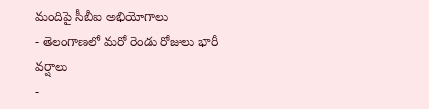మందిపై సీబీఐ అభియోగాలు
- తెలంగాణలో మరో రెండు రోజులు భారీ వర్షాలు
-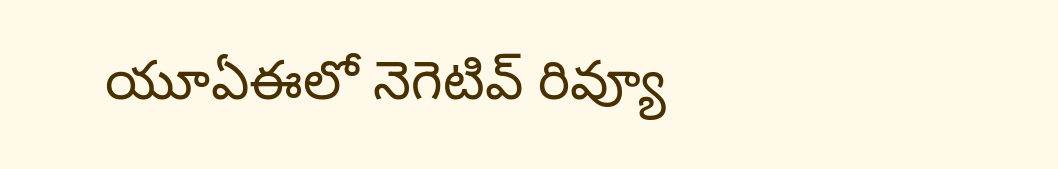యూఏఈలో నెగెటివ్ రివ్యూ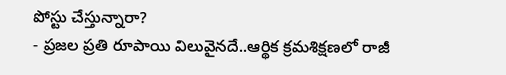పోస్టు చేస్తున్నారా?
- ప్రజల ప్రతి రూపాయి విలువైనదే..ఆర్థిక క్రమశిక్షణలో రాజీ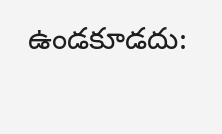ఉండకూడదు: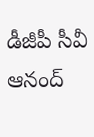డీజీపీ సీవీ ఆనంద్